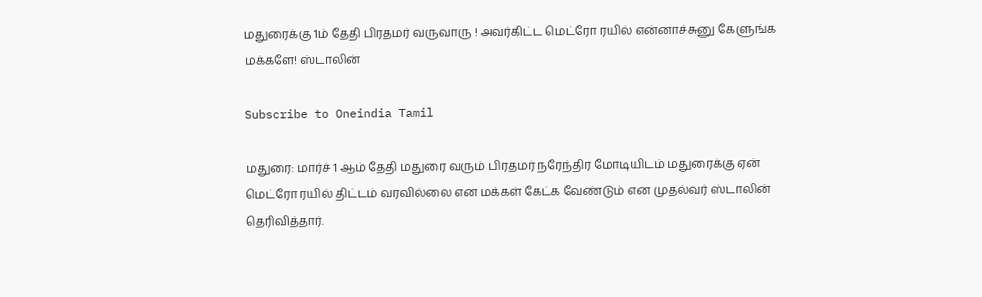மதுரைக்கு 1ம் தேதி பிரதமர் வருவாரு ! அவர்கிட்ட மெட்ரோ ரயில் என்னாச்சுனு கேளுங்க மக்களே! ஸ்டாலின்

Subscribe to Oneindia Tamil

மதுரை: மார்ச் 1 ஆம் தேதி மதுரை வரும் பிரதமர் நரேந்திர மோடியிடம் மதுரைக்கு ஏன் மெட்ரோ ரயில் திட்டம் வரவில்லை என மக்கள் கேட்க வேண்டும் என முதல்வர் ஸ்டாலின் தெரிவித்தார்.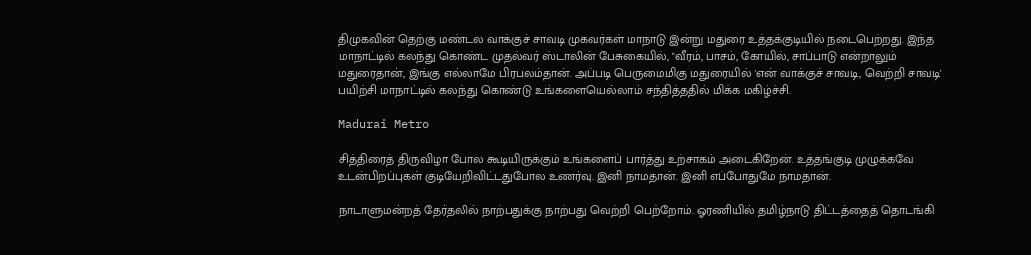திமுகவின் தெற்கு மண்டல வாக்குச் சாவடி முகவர்கள் மாநாடு இன்று மதுரை உத்தக்குடியில் நடைபெற்றது. இந்த மாநாட்டில் கலந்து கொண்ட முதல்வர் ஸ்டாலின் பேசுகையில், "வீரம், பாசம், கோயில், சாப்பாடு என்றாலும் மதுரைதான், இங்கு எல்லாமே பிரபலம்தான். அப்படி பெருமைமிகு மதுரையில் 'என் வாக்குச் சாவடி, வெற்றி சாவடி' பயிற்சி மாநாட்டில் கலந்து கொண்டு உங்களையெல்லாம் சந்தித்ததில் மிக்க மகிழ்ச்சி.

Madurai Metro

சித்திரைத் திருவிழா போல கூடியிருக்கும் உங்களைப் பார்த்து உற்சாகம் அடைகிறேன். உத்தங்குடி முழுக்கவே உடன்பிறப்புகள் குடியேறிவிட்டதுபோல உணர்வு. இனி நாமதான். இனி எப்போதுமே நாமதான்.

நாடாளுமன்றத் தேர்தலில் நாற்பதுக்கு நாற்பது வெற்றி பெற்றோம். ஓரணியில் தமிழ்நாடு திட்டத்தைத் தொடங்கி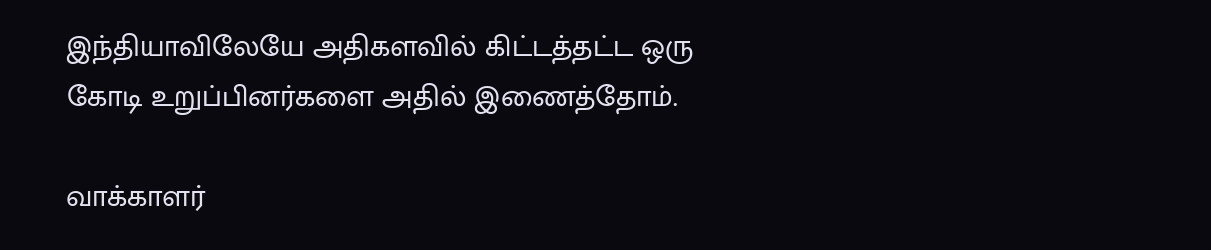இந்தியாவிலேயே அதிகளவில் கிட்டத்தட்ட ஒரு கோடி உறுப்பினர்களை அதில் இணைத்தோம்.

வாக்காளர்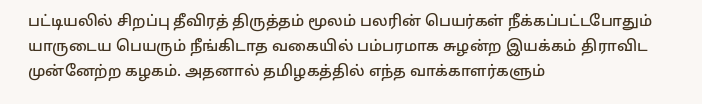பட்டியலில் சிறப்பு தீவிரத் திருத்தம் மூலம் பலரின் பெயர்கள் நீக்கப்பட்டபோதும் யாருடைய பெயரும் நீங்கிடாத வகையில் பம்பரமாக சுழன்ற இயக்கம் திராவிட முன்னேற்ற கழகம். அதனால் தமிழகத்தில் எந்த வாக்காளர்களும்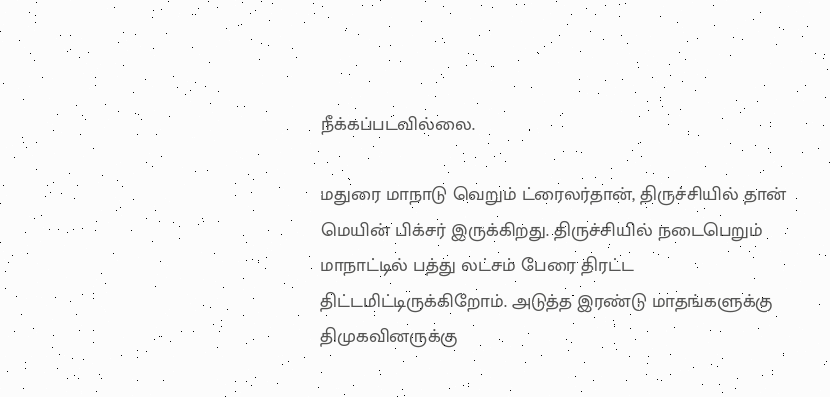நீக்கப்படவில்லை.

மதுரை மாநாடு வெறும் ட்ரைலர்தான், திருச்சியில் தான் மெயின் பிக்சர் இருக்கிறது. திருச்சியில் நடைபெறும் மாநாட்டில் பத்து லட்சம் பேரை திரட்ட திட்டமிட்டிருக்கிறோம். அடுத்த இரண்டு மாதங்களுக்கு திமுகவினருக்கு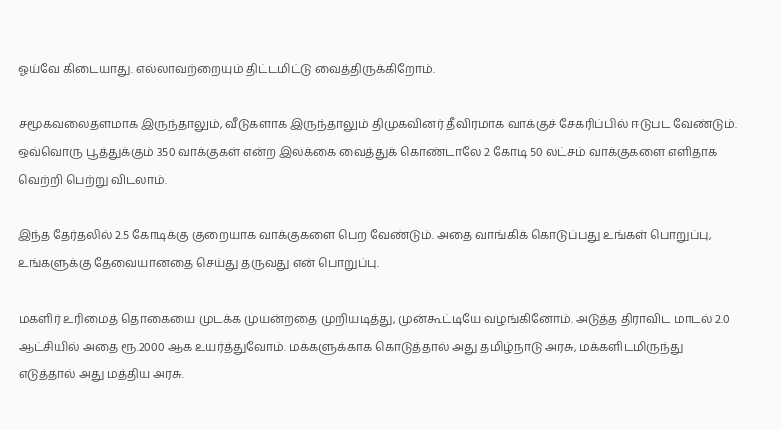ஓய்வே கிடையாது. எல்லாவற்றையும் திட்டமிட்டு வைத்திருக்கிறோம்.

சமூகவலைதளமாக இருந்தாலும், வீடுகளாக இருந்தாலும் திமுகவினர் தீவிரமாக வாக்குச் சேகரிப்பில் ஈடுபட வேண்டும். ஒவ்வொரு பூத்துக்கும் 350 வாக்குகள் என்ற இலக்கை வைத்துக் கொண்டாலே 2 கோடி 50 லட்சம் வாக்குகளை எளிதாக வெற்றி பெற்று விடலாம்.

இந்த தேர்தலில் 2.5 கோடிக்கு குறையாக வாக்குகளை பெற வேண்டும். அதை வாங்கிக் கொடுப்பது உங்கள் பொறுப்பு, உங்களுக்கு தேவையானதை செய்து தருவது என் பொறுப்பு.

மகளிர் உரிமைத் தொகையை முடக்க முயன்றதை முறியடித்து, முன்கூட்டியே வழங்கினோம். அடுத்த திராவிட மாடல் 2.0 ஆட்சியில் அதை ரூ.2000 ஆக உயர்த்துவோம். மக்களுக்காக கொடுத்தால் அது தமிழ்நாடு அரசு, மக்களிடமிருந்து எடுத்தால் அது மத்திய அரசு.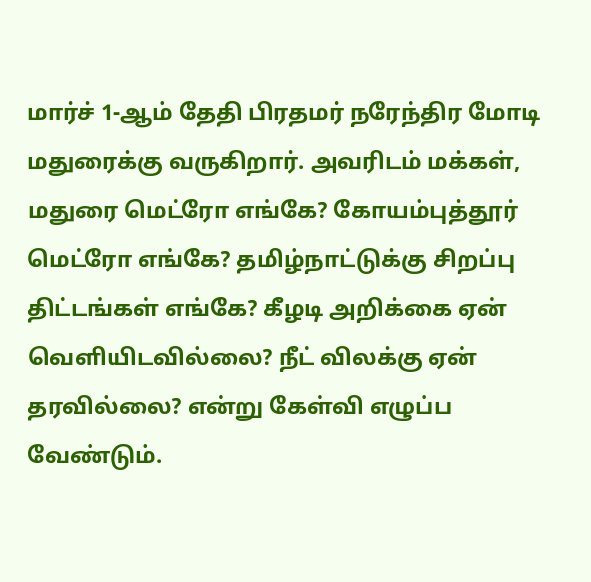மார்ச் 1-ஆம் தேதி பிரதமர் நரேந்திர மோடி மதுரைக்கு வருகிறார். அவரிடம் மக்கள், மதுரை மெட்ரோ எங்கே? கோயம்புத்தூர் மெட்ரோ எங்கே? தமிழ்நாட்டுக்கு சிறப்பு திட்டங்கள் எங்கே? கீழடி அறிக்கை ஏன் வெளியிடவில்லை? நீட் விலக்கு ஏன் தரவில்லை? என்று கேள்வி எழுப்ப வேண்டும்.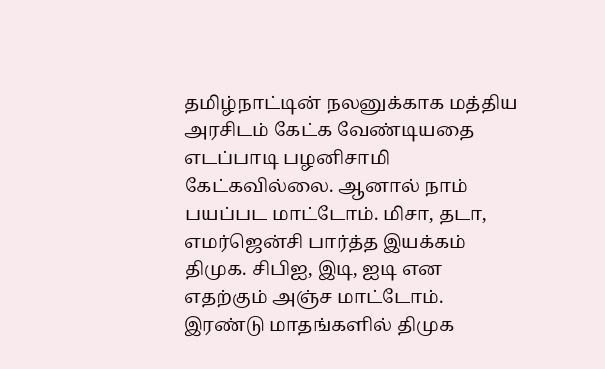தமிழ்நாட்டின் நலனுக்காக மத்திய அரசிடம் கேட்க வேண்டியதை எடப்பாடி பழனிசாமி கேட்கவில்லை. ஆனால் நாம் பயப்பட மாட்டோம். மிசா, தடா, எமர்ஜென்சி பார்த்த இயக்கம் திமுக. சிபிஐ, இடி, ஐடி என எதற்கும் அஞ்ச மாட்டோம். இரண்டு மாதங்களில் திமுக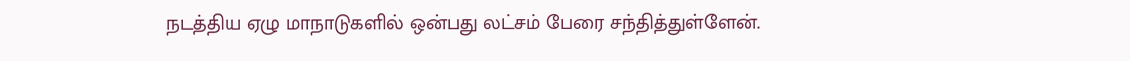நடத்திய ஏழு மாநாடுகளில் ஒன்பது லட்சம் பேரை சந்தித்துள்ளேன்.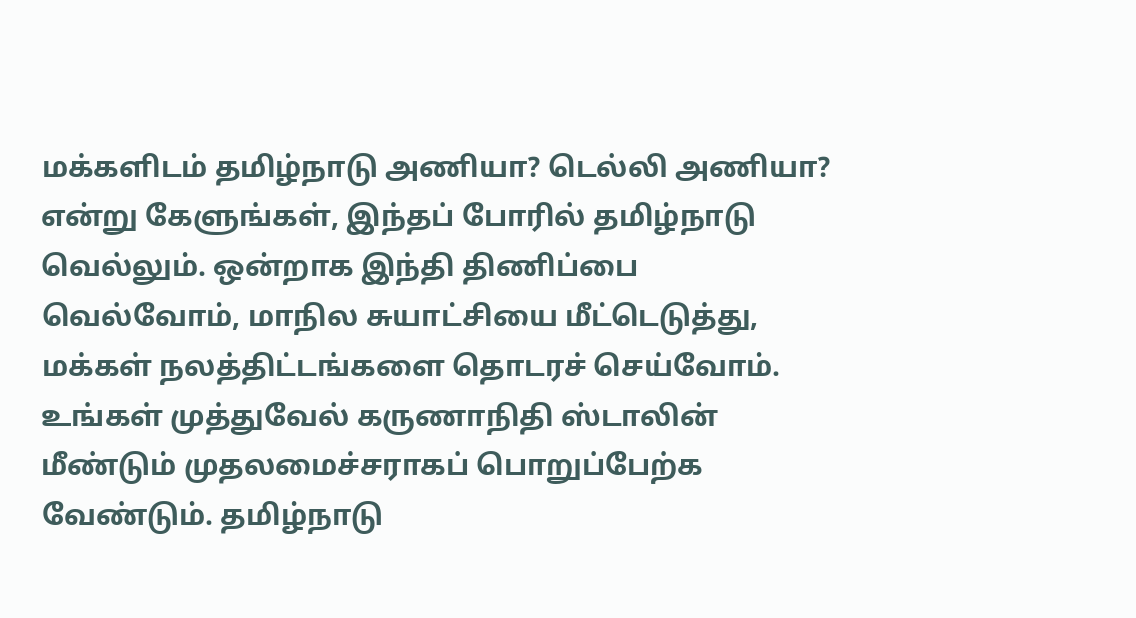மக்களிடம் தமிழ்நாடு அணியா? டெல்லி அணியா? என்று கேளுங்கள், இந்தப் போரில் தமிழ்நாடு வெல்லும். ஒன்றாக இந்தி திணிப்பை வெல்வோம், மாநில சுயாட்சியை மீட்டெடுத்து, மக்கள் நலத்திட்டங்களை தொடரச் செய்வோம். உங்கள் முத்துவேல் கருணாநிதி ஸ்டாலின் மீண்டும் முதலமைச்சராகப் பொறுப்பேற்க வேண்டும். தமிழ்நாடு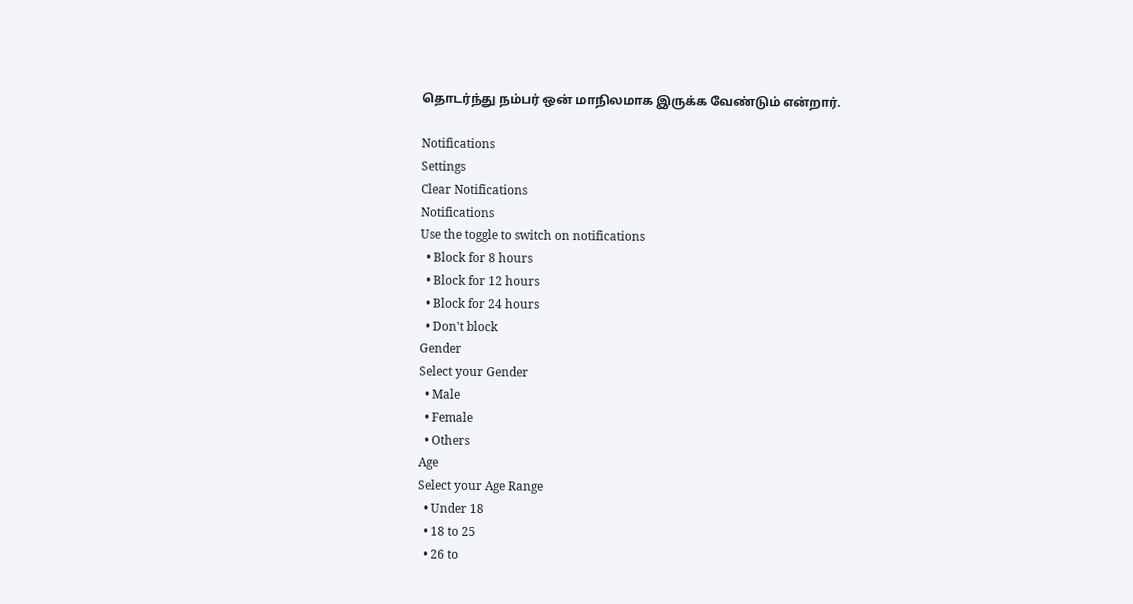தொடர்ந்து நம்பர் ஒன் மாநிலமாக இருக்க வேண்டும் என்றார்.

Notifications
Settings
Clear Notifications
Notifications
Use the toggle to switch on notifications
  • Block for 8 hours
  • Block for 12 hours
  • Block for 24 hours
  • Don't block
Gender
Select your Gender
  • Male
  • Female
  • Others
Age
Select your Age Range
  • Under 18
  • 18 to 25
  • 26 to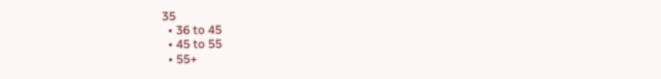35
  • 36 to 45
  • 45 to 55
  • 55+